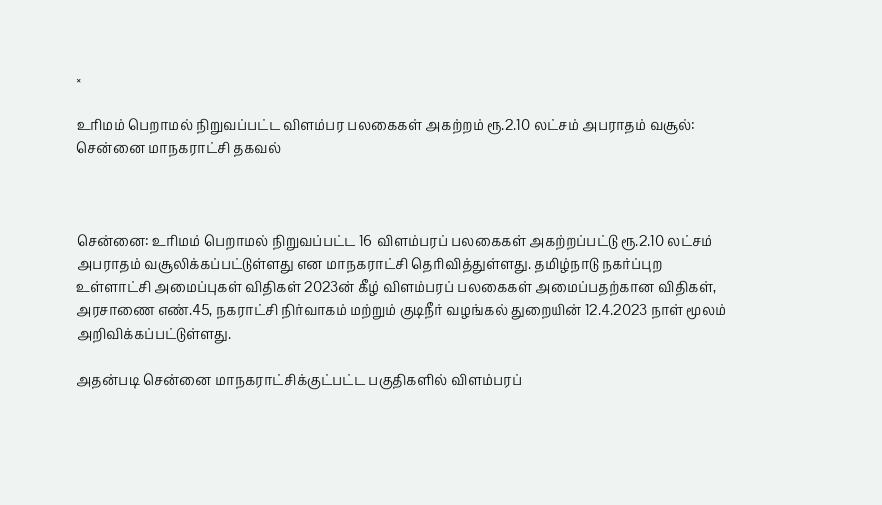×

உரிமம் பெறாமல் நிறுவப்பட்ட விளம்பர பலகைகள் அகற்றம் ரூ.2.10 லட்சம் அபராதம் வசூல்: சென்னை மாநகராட்சி தகவல்



சென்னை: உரிமம் பெறாமல் நிறுவப்பட்ட 16 விளம்பரப் பலகைகள் அகற்றப்பட்டு ரூ.2.10 லட்சம் அபராதம் வசூலிக்கப்பட்டுள்ளது என மாநகராட்சி தெரிவித்துள்ளது. தமிழ்நாடு நகர்ப்புற உள்ளாட்சி அமைப்புகள் விதிகள் 2023ன் கீழ் விளம்பரப் பலகைகள் அமைப்பதற்கான விதிகள், அரசாணை எண்.45, நகராட்சி நிர்வாகம் மற்றும் குடிநீர் வழங்கல் துறையின் 12.4.2023 நாள் மூலம் அறிவிக்கப்பட்டுள்ளது.

அதன்படி சென்னை மாநகராட்சிக்குட்பட்ட பகுதிகளில் விளம்பரப்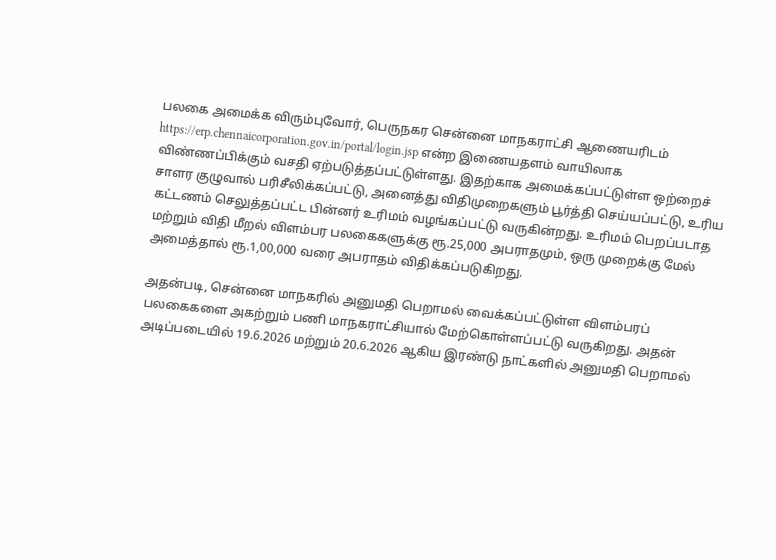பலகை அமைக்க விரும்புவோர், பெருநகர சென்னை மாநகராட்சி ஆணையரிடம் https://erp.chennaicorporation.gov.in/portal/login.jsp என்ற இணையதளம் வாயிலாக விண்ணப்பிக்கும் வசதி ஏற்படுத்தப்பட்டுள்ளது. இதற்காக அமைக்கப்பட்டுள்ள ஒற்றைச் சாளர குழுவால் பரிசீலிக்கப்பட்டு, அனைத்து விதிமுறைகளும் பூர்த்தி செய்யப்பட்டு, உரிய கட்டணம் செலுத்தப்பட்ட பின்னர் உரிமம் வழங்கப்பட்டு வருகின்றது. உரிமம் பெறப்படாத மற்றும் விதி மீறல் விளம்பர பலகைகளுக்கு ரூ.25,000 அபராதமும், ஒரு முறைக்கு மேல் அமைத்தால் ரூ.1,00,000 வரை அபராதம் விதிக்கப்படுகிறது.

அதன்படி, சென்னை மாநகரில் அனுமதி பெறாமல் வைக்கப்பட்டுள்ள விளம்பரப் பலகைகளை அகற்றும் பணி மாநகராட்சியால் மேற்கொள்ளப்பட்டு வருகிறது. அதன் அடிப்படையில் 19.6.2026 மற்றும் 20.6.2026 ஆகிய இரண்டு நாட்களில் அனுமதி பெறாமல்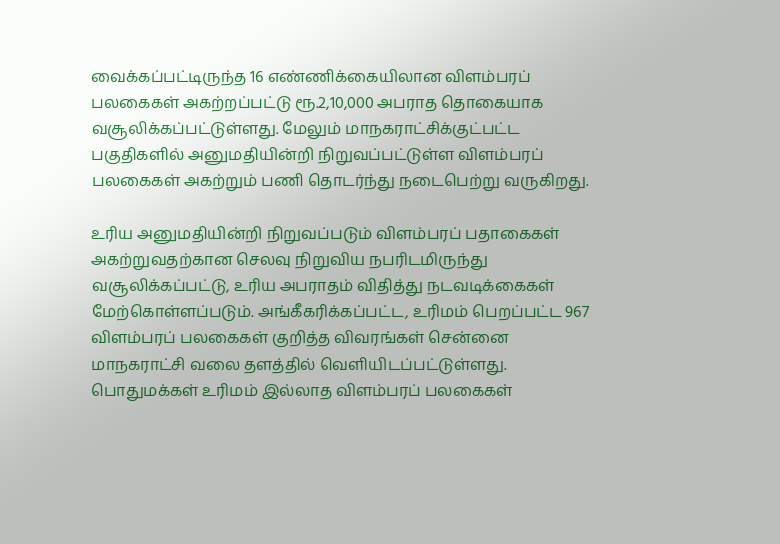வைக்கப்பட்டிருந்த 16 எண்ணிக்கையிலான விளம்பரப் பலகைகள் அகற்றப்பட்டு ரூ.2,10,000 அபராத தொகையாக வசூலிக்கப்பட்டுள்ளது. மேலும் மாநகராட்சிக்குட்பட்ட பகுதிகளில் அனுமதியின்றி நிறுவப்பட்டுள்ள விளம்பரப் பலகைகள் அகற்றும் பணி தொடர்ந்து நடைபெற்று வருகிறது.

உரிய அனுமதியின்றி நிறுவப்படும் விளம்பரப் பதாகைகள் அகற்றுவதற்கான செலவு நிறுவிய நபரிடமிருந்து வசூலிக்கப்பட்டு, உரிய அபராதம் விதித்து நடவடிக்கைகள் மேற்கொள்ளப்படும். அங்கீகரிக்கப்பட்ட, உரிமம் பெறப்பட்ட 967 விளம்பரப் பலகைகள் குறித்த விவரங்கள் சென்னை மாநகராட்சி வலை தளத்தில் வெளியிடப்பட்டுள்ளது. பொதுமக்கள் உரிமம் இல்லாத விளம்பரப் பலகைகள்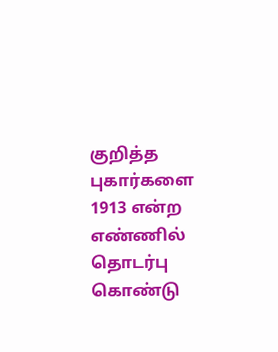குறித்த புகார்களை 1913 என்ற எண்ணில் தொடர்பு கொண்டு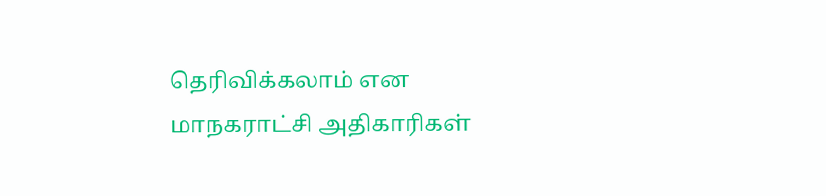தெரிவிக்கலாம் என மாநகராட்சி அதிகாரிகள்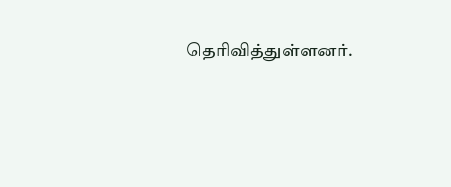தெரிவித்துள்ளனர்.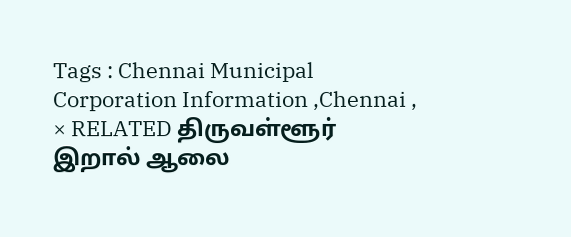Tags : Chennai Municipal Corporation Information ,Chennai ,
× RELATED திருவள்ளூர் இறால் ஆலை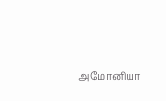அமோனியா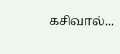கசிவால்...